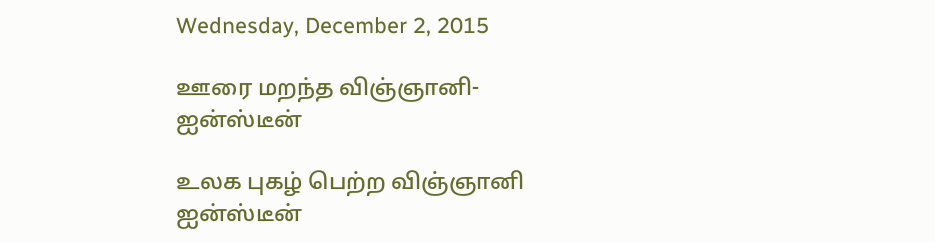Wednesday, December 2, 2015

ஊரை மறந்த விஞ்ஞானி-ஐன்ஸ்டீன்

உலக புகழ் பெற்ற விஞ்ஞானி ஐன்ஸ்டீன்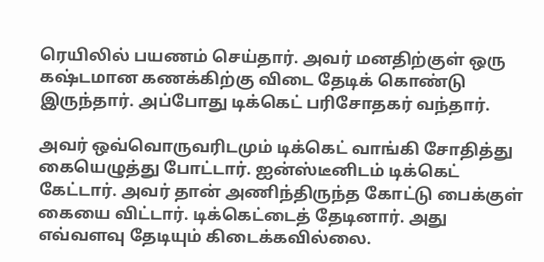ரெயிலில் பயணம் செய்தார். அவர் மனதிற்குள் ஒரு கஷ்டமான கணக்கிற்கு விடை தேடிக் கொண்டு இருந்தார். அப்போது டிக்கெட் பரிசோதகர் வந்தார்.

அவர் ஒவ்வொருவரிடமும் டிக்கெட் வாங்கி சோதித்து கையெழுத்து போட்டார். ஐன்ஸ்டீனிடம் டிக்கெட் கேட்டார். அவர் தான் அணிந்திருந்த கோட்டு பைக்குள் கையை விட்டார். டிக்கெட்டைத் தேடினார். அது எவ்வளவு தேடியும் கிடைக்கவில்லை.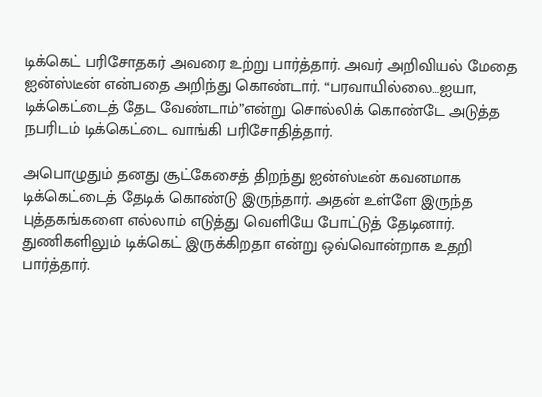டிக்கெட் பரிசோதகர் அவரை உற்று பார்த்தார். அவர் அறிவியல் மேதை ஐன்ஸ்டீன் என்பதை அறிந்து கொண்டார். “பரவாயில்லை…ஐயா, டிக்கெட்டைத் தேட வேண்டாம்”என்று சொல்லிக் கொண்டே அடுத்த நபரிடம் டிக்கெட்டை வாங்கி பரிசோதித்தார்.

அபொழுதும் தனது சூட்கேசைத் திறந்து ஐன்ஸ்டீன் கவனமாக டிக்கெட்டைத் தேடிக் கொண்டு இருந்தார். அதன் உள்ளே இருந்த புத்தகங்களை எல்லாம் எடுத்து வெளியே போட்டுத் தேடினார். துணிகளிலும் டிக்கெட் இருக்கிறதா என்று ஒவ்வொன்றாக உதறி பார்த்தார்.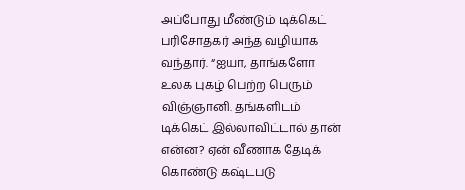அப்போது மீண்டும் டிக்கெட் பரிசோதகர் அந்த வழியாக வந்தார். “ஐயா, தாங்களோ உலக புகழ் பெற்ற பெரும் விஞ்ஞானி. தங்களிடம் டிக்கெட் இல்லாவிட்டால் தான் என்ன? ஏன் வீணாக தேடிக் கொண்டு கஷ்டபடு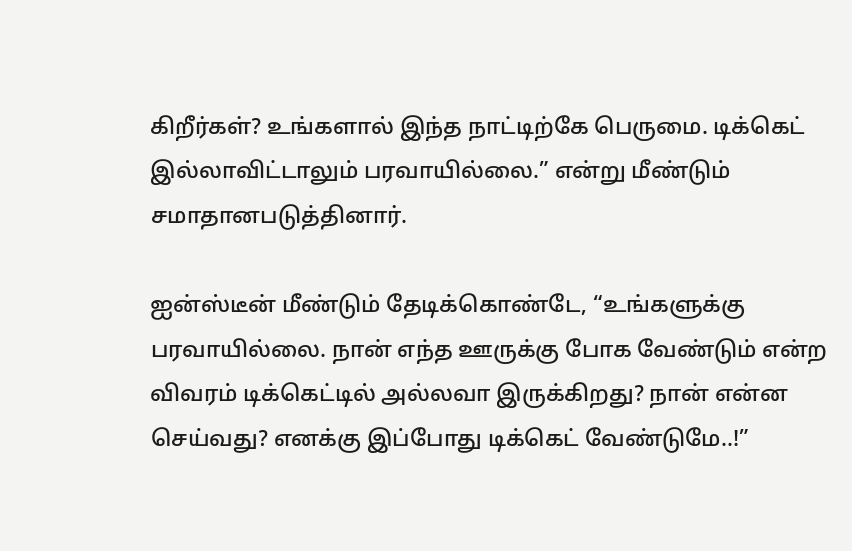கிறீர்கள்? உங்களால் இந்த நாட்டிற்கே பெருமை. டிக்கெட் இல்லாவிட்டாலும் பரவாயில்லை.” என்று மீண்டும் சமாதானபடுத்தினார்.

ஐன்ஸ்டீன் மீண்டும் தேடிக்கொண்டே, “உங்களுக்கு பரவாயில்லை. நான் எந்த ஊருக்கு போக வேண்டும் என்ற விவரம் டிக்கெட்டில் அல்லவா இருக்கிறது? நான் என்ன செய்வது? எனக்கு இப்போது டிக்கெட் வேண்டுமே..!”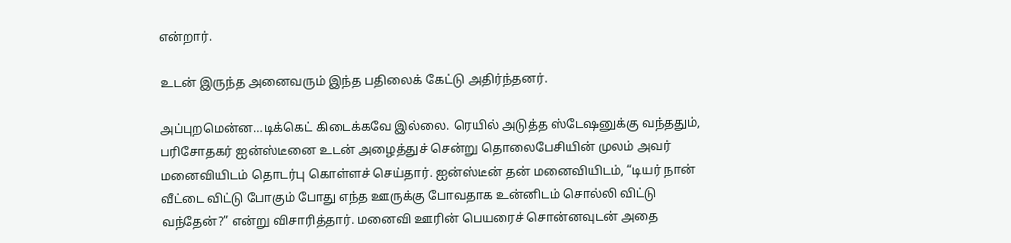என்றார்.

உடன் இருந்த அனைவரும் இந்த பதிலைக் கேட்டு அதிர்ந்தனர்.

அப்புறமென்ன…டிக்கெட் கிடைக்கவே இல்லை. ரெயில் அடுத்த ஸ்டேஷனுக்கு வந்ததும், பரிசோதகர் ஐன்ஸ்டீனை உடன் அழைத்துச் சென்று தொலைபேசியின் முலம் அவர் மனைவியிடம் தொடர்பு கொள்ளச் செய்தார். ஐன்ஸ்டீன் தன் மனைவியிடம், “டியர் நான் வீட்டை விட்டு போகும் போது எந்த ஊருக்கு போவதாக உன்னிடம் சொல்லி விட்டு வந்தேன்?” என்று விசாரித்தார். மனைவி ஊரின் பெயரைச் சொன்னவுடன் அதை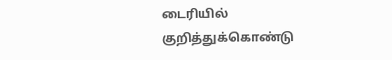டைரியில் குறித்துக்கொண்டு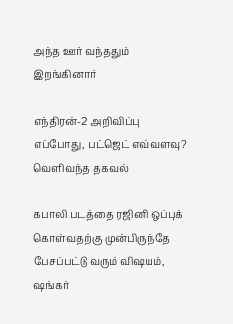அந்த ஊர் வந்ததும் இறங்கினார்

எந்திரன்-2 அறிவிப்பு எப்போது, பட்ஜெட் எவ்வளவு? வெளிவந்த தகவல்

கபாலி படத்தை ரஜினி ஒப்புக் கொள்வதற்கு முன்பிருந்தே பேசப்பட்டு வரும் விஷயம், ஷங்கர்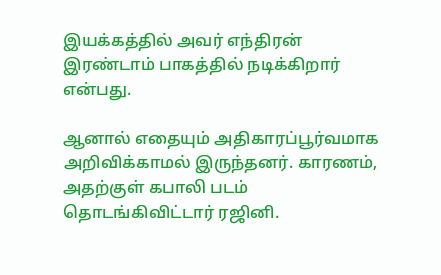இயக்கத்தில் அவர் எந்திரன் இரண்டாம் பாகத்தில் நடிக்கிறார் என்பது.

ஆனால் எதையும் அதிகாரப்பூர்வமாக அறிவிக்காமல் இருந்தனர். காரணம், அதற்குள் கபாலி படம் தொடங்கிவிட்டார் ரஜினி.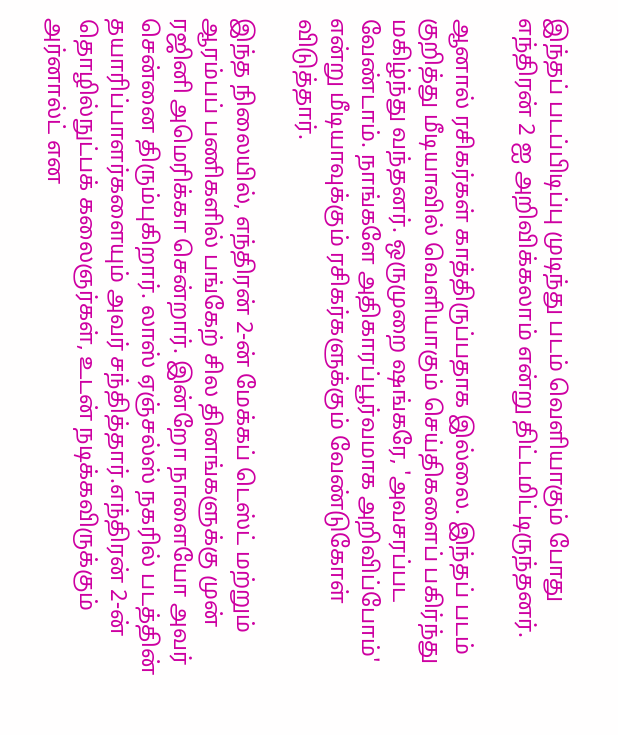இந்தப் படப்பிடிப்பு முடிந்து படம் வெளியாகும் போது எந்திரன் 2 ஐ அறிவிக்கலாம் என்று திட்டமிட்டிருந்தனர்.

ஆனால் ரசிகர்கள் காத்திருப்பதாக இல்லை. இந்தப் படம் குறித்து மீடியாவில் வெளியாகும் செய்திகளைப் பகிர்ந்து மகிழ்ந்து வந்தனர். ஒருமுறை ஷங்கரே, 'அவசரப்பட வேண்டாம். நாங்களே அதிகாரப்பூர்வமாக அறிவிப்போம்' என்று மீடியாவுக்கும் ரசிகர்களுக்கும் வேண்டுகோள் விடுத்தார்.

இந்த நிலையில், எந்திரன் 2-ன் மேக்கப் டெஸ்ட் மற்றும் ஆரம்பப் பணிகளில் பங்கேற் சில தினங்களுக்கு முன் ரஜினி அமெரிக்கா சென்றார். இன்றோ நாளையோ அவர் சென்னை திரும்புகிறார். லாஸ் ஏஞ்சல்ஸ் நகரில் படத்தின் தயாரிப்பாளர்களையும் அவர் சந்தித்தார்.எந்திரன் 2-ன் தொழில்நுட்பக் கலைஞர்கள், உடன் நடிக்கவிருக்கும் அர்னால்ட் என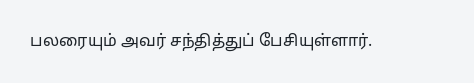பலரையும் அவர் சந்தித்துப் பேசியுள்ளார்.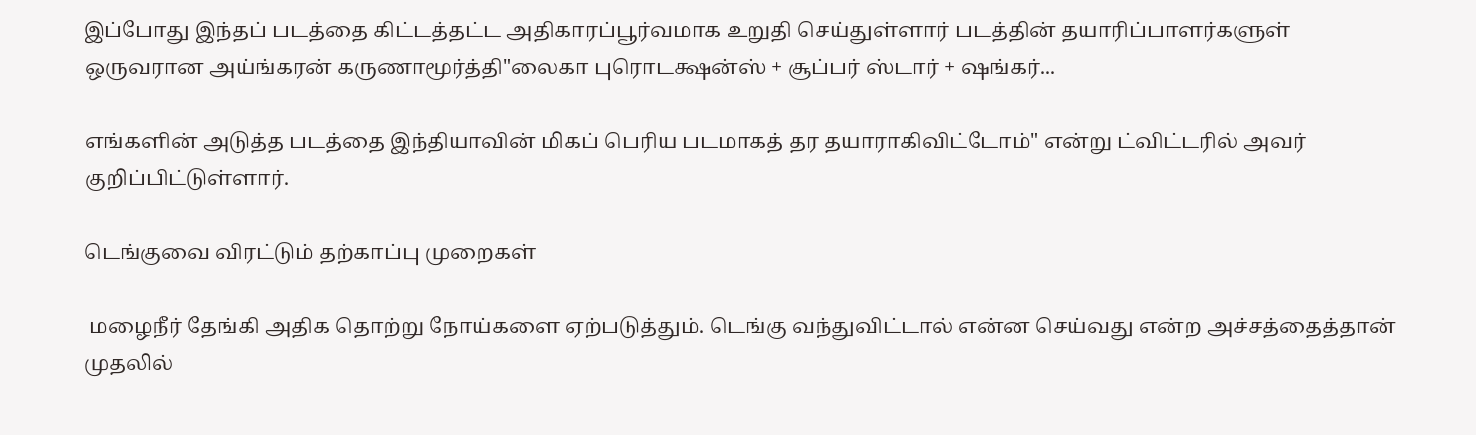இப்போது இந்தப் படத்தை கிட்டத்தட்ட அதிகாரப்பூர்வமாக உறுதி செய்துள்ளார் படத்தின் தயாரிப்பாளர்களுள் ஒருவரான அய்ங்கரன் கருணாமூர்த்தி"லைகா புரொடக்ஷன்ஸ் + சூப்பர் ஸ்டார் + ஷங்கர்...

எங்களின் அடுத்த படத்தை இந்தியாவின் மிகப் பெரிய படமாகத் தர தயாராகிவிட்டோம்" என்று ட்விட்டரில் அவர் குறிப்பிட்டுள்ளார்.

டெங்குவை விரட்டும் தற்காப்பு முறைகள்

 மழைநீர் தேங்கி அதிக தொற்று நோய்களை ஏற்படுத்தும். டெங்கு வந்துவிட்டால் என்ன செய்வது என்ற அச்சத்தைத்தான் முதலில்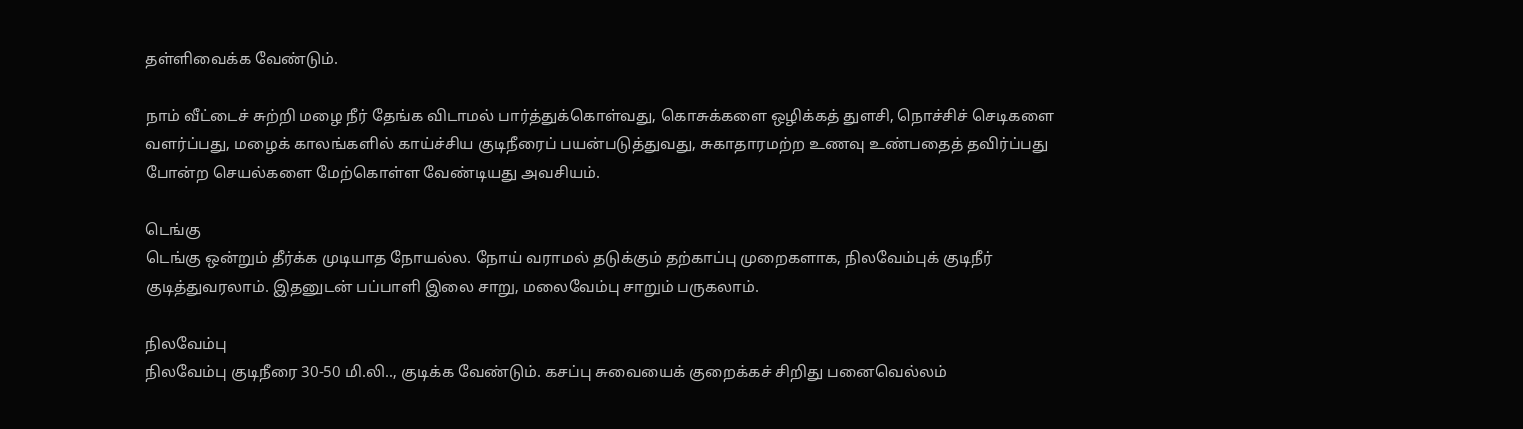தள்ளிவைக்க வேண்டும்.

நாம் வீட்டைச் சுற்றி மழை நீர் தேங்க விடாமல் பார்த்துக்கொள்வது, கொசுக்களை ஒழிக்கத் துளசி, நொச்சிச் செடிகளை வளர்ப்பது, மழைக் காலங்களில் காய்ச்சிய குடிநீரைப் பயன்படுத்துவது, சுகாதாரமற்ற உணவு உண்பதைத் தவிர்ப்பது போன்ற செயல்களை மேற்கொள்ள வேண்டியது அவசியம்.

டெங்கு
டெங்கு ஒன்றும் தீர்க்க முடியாத நோயல்ல. நோய் வராமல் தடுக்கும் தற்காப்பு முறைகளாக, நிலவேம்புக் குடிநீர் குடித்துவரலாம். இதனுடன் பப்பாளி இலை சாறு, மலைவேம்பு சாறும் பருகலாம்.

நிலவேம்பு
நிலவேம்பு குடிநீரை 30-50 மி.லி.., குடிக்க வேண்டும். கசப்பு சுவையைக் குறைக்கச் சிறிது பனைவெல்லம்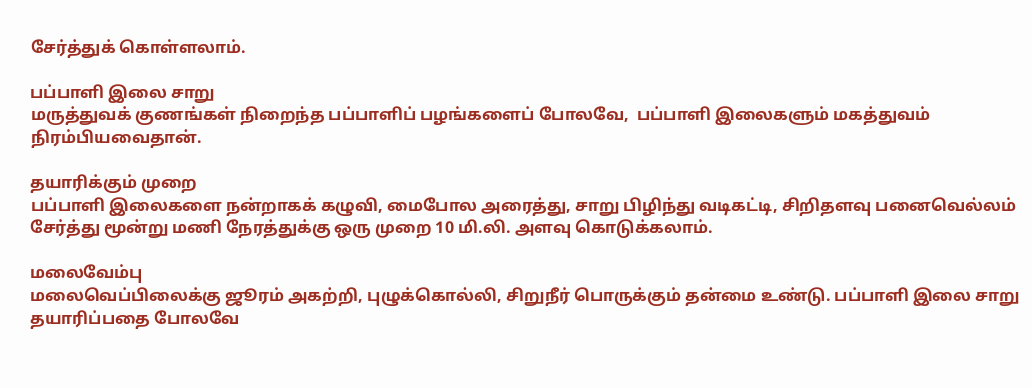சேர்த்துக் கொள்ளலாம்.

பப்பாளி இலை சாறு
மருத்துவக் குணங்கள் நிறைந்த பப்பாளிப் பழங்களைப் போலவே,  பப்பாளி இலைகளும் மகத்துவம் நிரம்பியவைதான்.

தயாரிக்கும் முறை
பப்பாளி இலைகளை நன்றாகக் கழுவி, மைபோல அரைத்து, சாறு பிழிந்து வடிகட்டி, சிறிதளவு பனைவெல்லம் சேர்த்து மூன்று மணி நேரத்துக்கு ஒரு முறை 10 மி.லி. அளவு கொடுக்கலாம்.

மலைவேம்பு
மலைவெப்பிலைக்கு ஜூரம் அகற்றி, புழுக்கொல்லி, சிறுநீர் பொருக்கும் தன்மை உண்டு. பப்பாளி இலை சாறு தயாரிப்பதை போலவே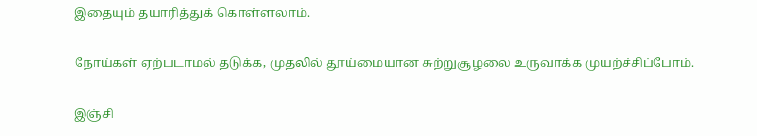இதையும் தயாரித்துக் கொள்ளலாம்.

நோய்கள் ஏற்படாமல் தடுக்க, முதலில் தூய்மையான சுற்றுசூழலை உருவாக்க முயற்ச்சிப்போம்.

இஞ்சி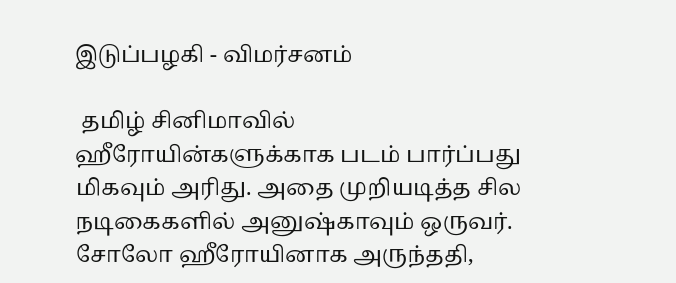இடுப்பழகி - விமர்சனம்

 தமிழ் சினிமாவில் ஹீரோயின்களுக்காக படம் பார்ப்பது மிகவும் அரிது. அதை முறியடித்த சில நடிகைகளில் அனுஷ்காவும் ஒருவர். சோலோ ஹீரோயினாக அருந்ததி,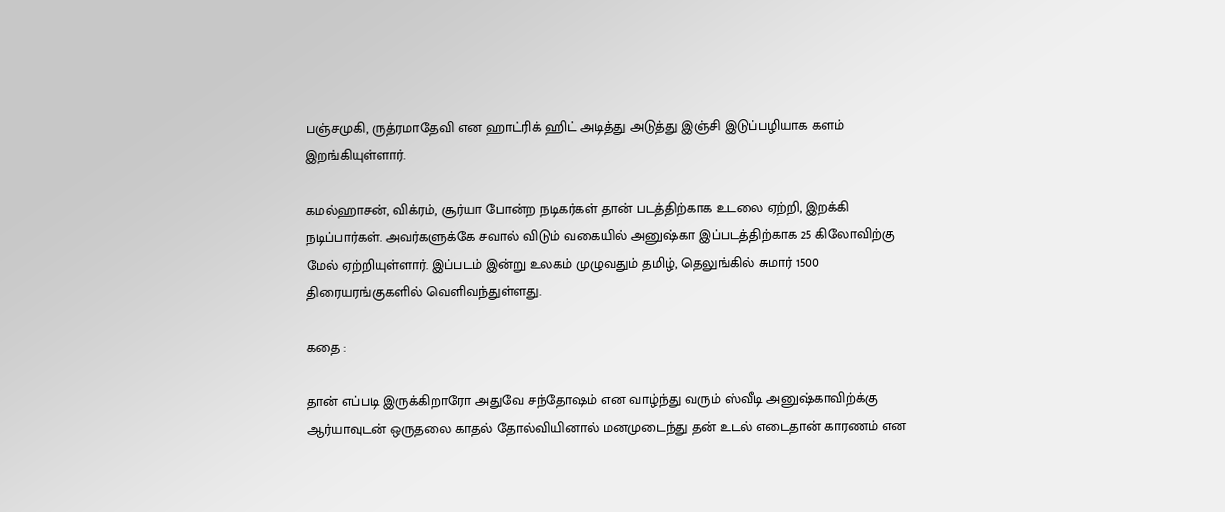பஞ்சமுகி, ருத்ரமாதேவி என ஹாட்ரிக் ஹிட் அடித்து அடுத்து இஞ்சி இடுப்பழியாக களம் இறங்கியுள்ளார்.

கமல்ஹாசன், விக்ரம், சூர்யா போன்ற நடிகர்கள் தான் படத்திற்காக உடலை ஏற்றி, இறக்கி நடிப்பார்கள். அவர்களுக்கே சவால் விடும் வகையில் அனுஷ்கா இப்படத்திற்காக 25 கிலோவிற்கு மேல் ஏற்றியுள்ளார். இப்படம் இன்று உலகம் முழுவதும் தமிழ், தெலுங்கில் சுமார் 1500 திரையரங்குகளில் வெளிவந்துள்ளது.

கதை :

தான் எப்படி இருக்கிறாரோ அதுவே சந்தோஷம் என வாழ்ந்து வரும் ஸ்வீடி அனுஷ்காவிற்க்கு ஆர்யாவுடன் ஒருதலை காதல் தோல்வியினால் மனமுடைந்து தன் உடல் எடைதான் காரணம் என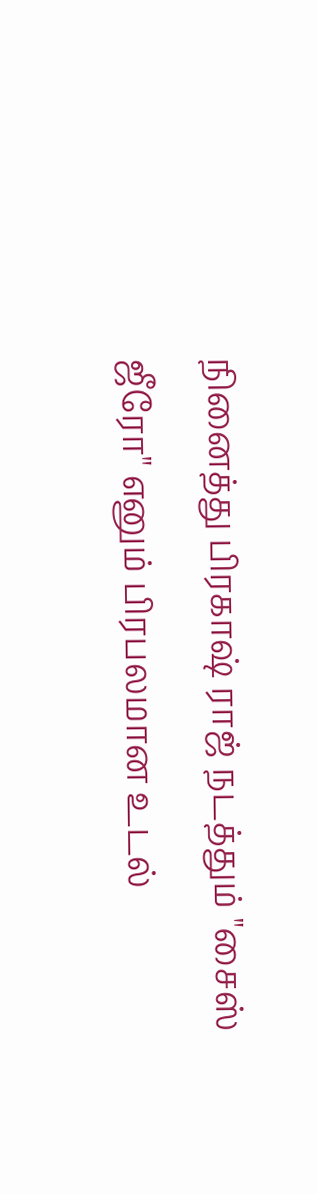நினைத்து பிரகாஷ் ராஜ் நடத்தும் "சைஸ் ஜீரோ" எனும் பிரபலமான உடல்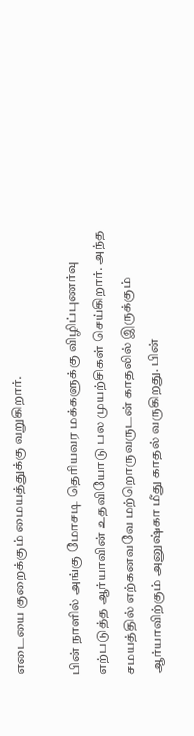எடையை குறைக்கும் மையத்துக்கு வறுகிறார்.

பின் நாளில் அங்கு மோசடி தெரியவர மக்களுக்கு விழிப்புணர்வு எற்படுத்த ஆர்யாவின் உதவியோடு பல முயற்சிகள் செய்கிறார். அந்த சமயத்தில் எற்கனவவே மற்றொருவருடன் காதலில் இருக்கும் ஆர்யாவிற்கும் அனுஷ்கா மீது காதல் வருகிறது. பின்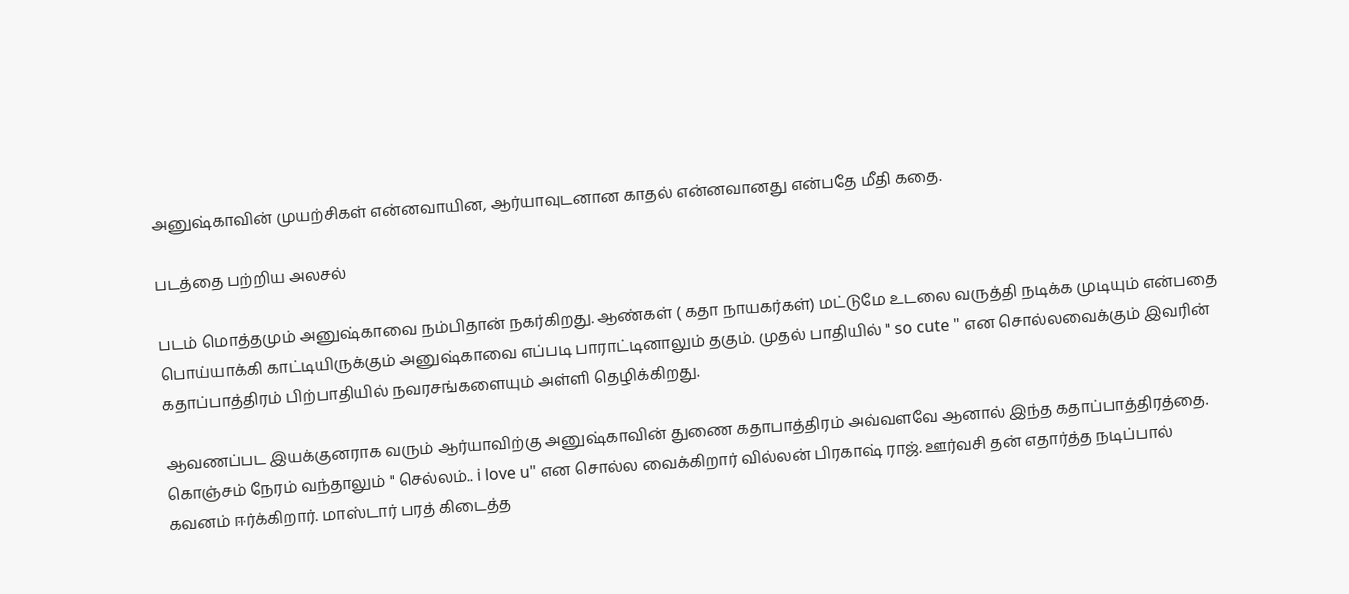அனுஷ்காவின் முயற்சிகள் என்னவாயின, ஆர்யாவுடனான காதல் என்னவானது என்பதே மீதி கதை.

படத்தை பற்றிய அலசல்

படம் மொத்தமும் அனுஷ்காவை நம்பிதான் நகர்கிறது. ஆண்கள் ( கதா நாயகர்கள்) மட்டுமே உடலை வருத்தி நடிக்க முடியும் என்பதை பொய்யாக்கி காட்டியிருக்கும் அனுஷ்காவை எப்படி பாராட்டினாலும் தகும். முதல் பாதியில் " so cute " என சொல்லவைக்கும் இவரின் கதாப்பாத்திரம் பிற்பாதியில் நவரசங்களையும் அள்ளி தெழிக்கிறது.

ஆவணப்பட இயக்குனராக வரும் ஆர்யாவிற்கு அனுஷ்காவின் துணை கதாபாத்திரம் அவ்வளவே ஆனால் இந்த கதாப்பாத்திரத்தை. கொஞ்சம் நேரம் வந்தாலும் " செல்லம்.. i love u" என சொல்ல வைக்கிறார் வில்லன் பிரகாஷ் ராஜ். ஊர்வசி தன் எதார்த்த நடிப்பால் கவனம் ஈர்க்கிறார். மாஸ்டார் பரத் கிடைத்த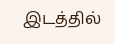இடத்தில்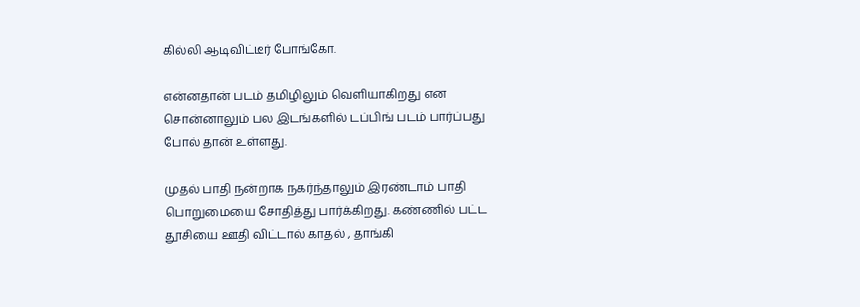கில்லி ஆடிவிட்டீர் போங்கோ.

என்னதான் படம் தமிழிலும் வெளியாகிறது என சொன்னாலும் பல இடங்களில் டப்பிங் படம் பார்ப்பது போல் தான் உள்ளது.

முதல் பாதி நன்றாக நகர்ந்தாலும் இரண்டாம் பாதி பொறுமையை சோதித்து பார்க்கிறது. கண்ணில் பட்ட தூசியை ஊதி விட்டால் காதல் , தாங்கி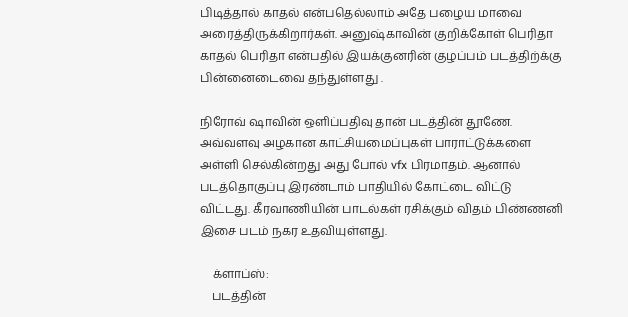பிடித்தால் காதல் என்பதெல்லாம் அதே பழைய மாவை அரைத்திருக்கிறார்கள். அனுஷ்காவின் குறிக்கோள் பெரிதா காதல் பெரிதா என்பதில் இயக்குனரின் குழப்பம் படத்திற்க்கு பின்னைடைவை தந்துள்ளது .

நிரோவ் ஷாவின் ஒளிப்பதிவு தான் படத்தின் தூணே. அவ்வளவு அழகான காட்சியமைப்புகள் பாராட்டுக்களை அள்ளி செல்கின்றது அது போல் vfx பிரமாதம். ஆனால் படத்தொகுப்பு இரண்டாம் பாதியில் கோட்டை விட்டு விட்டது. கீரவாணியின் பாடல்கள் ரசிக்கும் விதம் பிண்ணனி இசை படம் நகர உதவியுள்ளது.

    க்ளாப்ஸ்:
    படத்தின்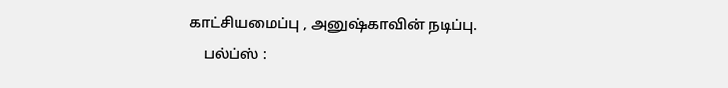காட்சியமைப்பு , அனுஷ்காவின் நடிப்பு.
    பல்ப்ஸ் :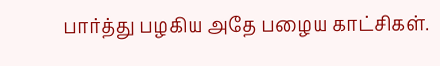பார்த்து பழகிய அதே பழைய காட்சிகள்.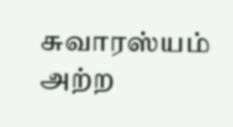சுவாரஸ்யம் அற்ற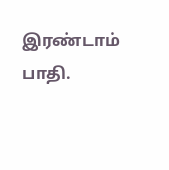இரண்டாம் பாதி.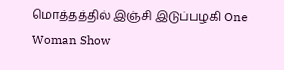மொத்தத்தில் இஞ்சி இடுப்பழகி One Woman Show